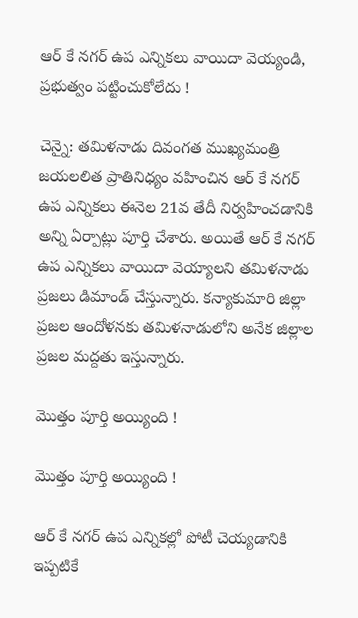ఆర్ కే నగర్ ఉప ఎన్నికలు వాయిదా వెయ్యండి, ప్రభుత్వం పట్టించుకోలేదు !

చెన్నై: తమిళనాడు దివంగత ముఖ్యమంత్రి జయలలిత ప్రాతినిధ్యం వహించిన ఆర్ కే నగర్ ఉప ఎన్నికలు ఈనెల 21వ తేదీ నిర్వహించడానికి అన్ని ఏర్పాట్లు పూర్తి చేశారు. అయితే ఆర్ కే నగర్ ఉప ఎన్నికలు వాయిదా వెయ్యాలని తమిళనాడు ప్రజలు డిమాండ్ చేస్తున్నారు. కన్యాకుమారి జిల్లా ప్రజల ఆందోళనకు తమిళనాడులోని అనేక జిల్లాల ప్రజల మద్దతు ఇస్తున్నారు.

మొత్తం పూర్తి అయ్యింది !

మొత్తం పూర్తి అయ్యింది !

ఆర్ కే నగర్ ఉప ఎన్నికల్లో పోటీ చెయ్యడానికి ఇప్పటికే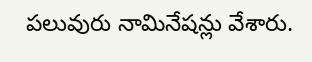పలువురు నామినేషన్లు వేశారు.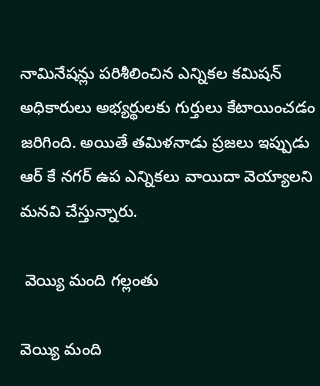నామినేషన్లు పరిశీలించిన ఎన్నికల కమిషన్ అధికారులు అభ్యర్థులకు గుర్తులు కేటాయించడం జరిగింది. అయితే తమిళనాడు ప్రజలు ఇప్పుడు ఆర్ కే నగర్ ఉప ఎన్నికలు వాయిదా వెయ్యాలని మనవి చేస్తున్నారు.

 వెయ్యి మంది గల్లంతు

వెయ్యి మంది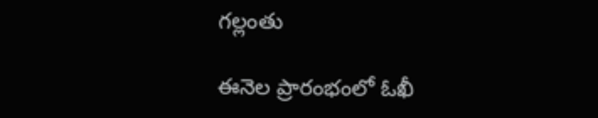గల్లంతు

ఈనెల ప్రారంభంలో ఓఖీ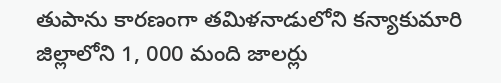తుపాను కారణంగా తమిళనాడులోని కన్యాకుమారి జిల్లాలోని 1, 000 మంది జాలర్లు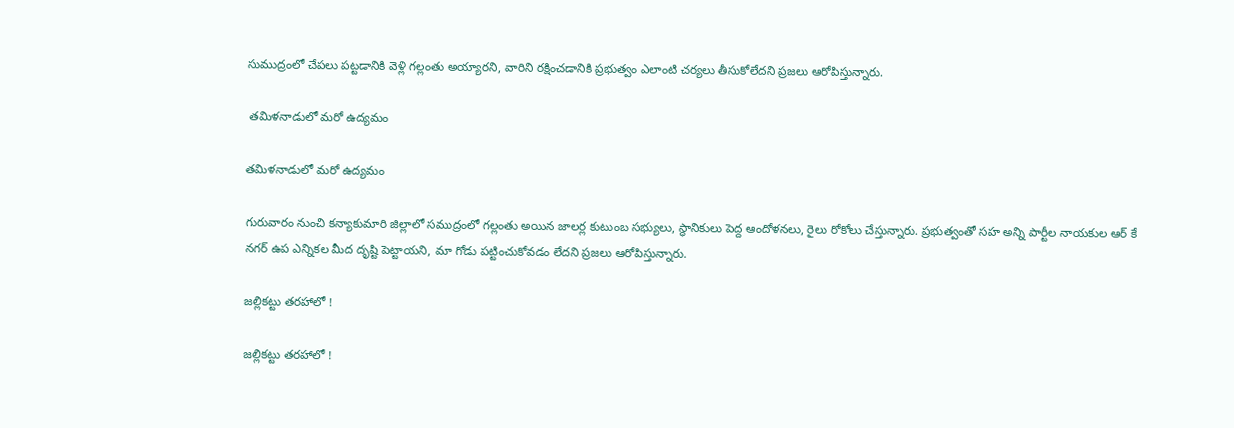సుముద్రంలో చేపలు పట్టడానికి వెళ్లి గల్లంతు అయ్యారని, వారిని రక్షించడానికి ప్రభుత్వం ఎలాంటి చర్యలు తీసుకోలేదని ప్రజలు ఆరోపిస్తున్నారు.

 తమిళనాడులో మరో ఉద్యమం

తమిళనాడులో మరో ఉద్యమం

గురువారం నుంచి కన్యాకుమారి జిల్లాలో సముద్రంలో గల్లంతు అయిన జాలర్ల కుటుంబ సభ్యులు, స్థానికులు పెద్ద ఆందోళనలు, రైలు రోకోలు చేస్తున్నారు. ప్రభుత్వంతో సహ అన్ని పార్టీల నాయకుల ఆర్ కే నగర్ ఉప ఎన్నికల మీద దృష్టి పెట్టాయని, మా గోడు పట్టించుకోవడం లేదని ప్రజలు ఆరోపిస్తున్నారు.

జల్లికట్టు తరహాలో !

జల్లికట్టు తరహాలో !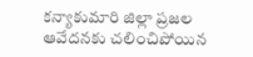కన్యాకుమారి జిల్లా ప్రజల ఆవేదనకు చలించిపోయిన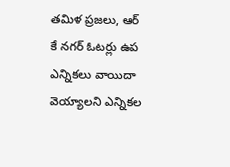తమిళ ప్రజలు, ఆర్ కే నగర్ ఓటర్లు ఉప ఎన్నికలు వాయిదా వెయ్యాలని ఎన్నికల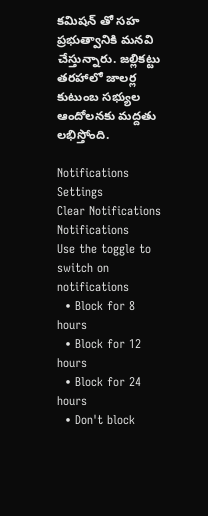కమిషన్ తో సహ ప్రభుత్వానికి మనవి చేస్తున్నారు. జల్లికట్టు తరహాలో జాలర్ల కుటుంబ సభ్యుల ఆందోలనకు మద్దతు లభిస్తోంది.

Notifications
Settings
Clear Notifications
Notifications
Use the toggle to switch on notifications
  • Block for 8 hours
  • Block for 12 hours
  • Block for 24 hours
  • Don't block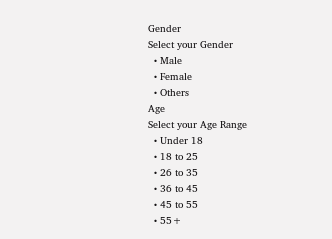Gender
Select your Gender
  • Male
  • Female
  • Others
Age
Select your Age Range
  • Under 18
  • 18 to 25
  • 26 to 35
  • 36 to 45
  • 45 to 55
  • 55+